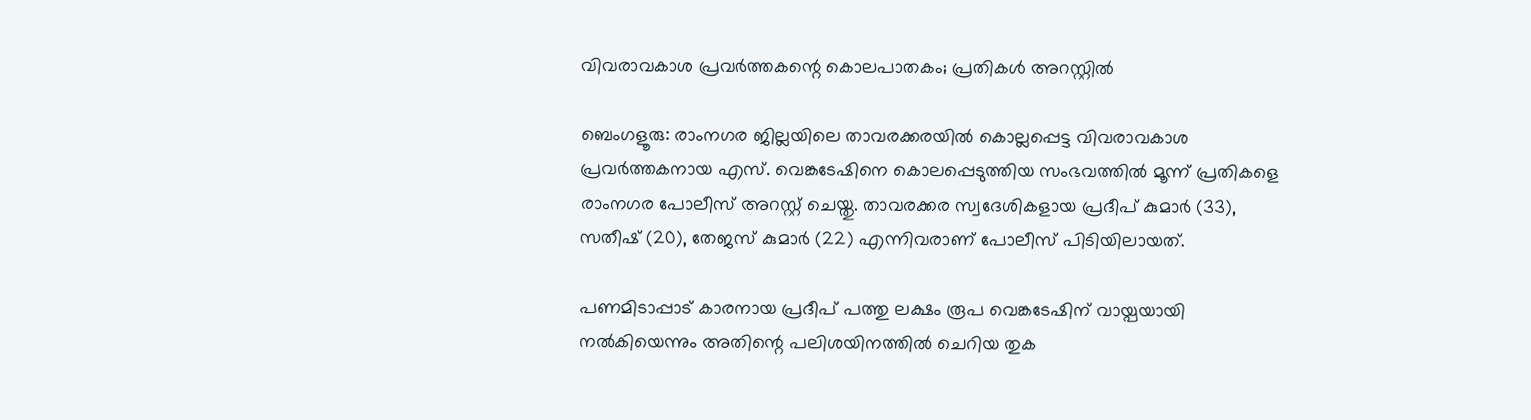വിവരാവകാശ പ്രവർത്തകന്റെ കൊലപാതകം; പ്രതികൾ അറസ്റ്റിൽ

ബെംഗളൂരു: രാംനഗര ജില്ലയിലെ താവരക്കരയിൽ കൊല്ലപ്പെട്ട വിവരാവകാശ പ്രവർത്തകനായ എസ്. വെങ്കടേഷിനെ കൊലപ്പെടുത്തിയ സംഭവത്തിൽ മൂന്ന് പ്രതികളെ രാംനഗര പോലീസ് അറസ്റ്റ് ചെയ്തു. താവരക്കര സ്വദേശികളായ പ്രദീപ് കുമാർ (33), സതീഷ് (20), തേജസ് കുമാർ (22) എന്നിവരാണ് പോലീസ് പിടിയിലായത്.

പണമിടാപ്പാട്‌ കാരനായ പ്രദീപ് പത്തു ലക്ഷം രൂപ വെങ്കടേഷിന് വായ്പയായി നൽകിയെന്നും അതിന്റെ പലിശയിനത്തിൽ ചെറിയ തുക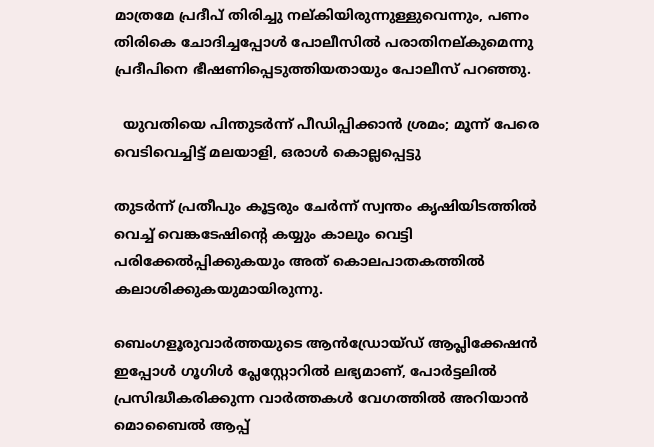മാത്രമേ പ്രദീപ് തിരിച്ചു നല്കിയിരുന്നുള്ളുവെന്നും, പണം തിരികെ ചോദിച്ചപ്പോൾ പോലീസിൽ പരാതിനല്കുമെന്നു പ്രദീപിനെ ഭീഷണിപ്പെടുത്തിയതായും പോലീസ് പറഞ്ഞു.

  യുവതിയെ പിന്തുടര്‍ന്ന് പീഡിപ്പിക്കാൻ ശ്രമം; മൂന്ന് പേരെ വെടിവെച്ചിട്ട് മലയാളി, ഒരാൾ കൊല്ലപ്പെട്ടു

തുടർന്ന് പ്രതീപും കൂട്ടരും ചേർന്ന് സ്വന്തം കൃഷിയിടത്തിൽ വെച്ച് വെങ്കടേഷിന്റെ കയ്യും കാലും വെട്ടി പരിക്കേൽപ്പിക്കുകയും അത് കൊലപാതകത്തിൽ കലാശിക്കുകയുമായിരുന്നു.

ബെംഗളൂരുവാർത്തയുടെ ആൻഡ്രോയ്ഡ് ആപ്ലിക്കേഷൻ ഇപ്പോൾ ഗൂഗിൾ പ്ലേസ്റ്റോറിൽ ലഭ്യമാണ്, പോർട്ടലിൽ പ്രസിദ്ധീകരിക്കുന്ന വാർത്തകൾ വേഗത്തിൽ അറിയാൻ മൊബൈൽ ആപ്പ്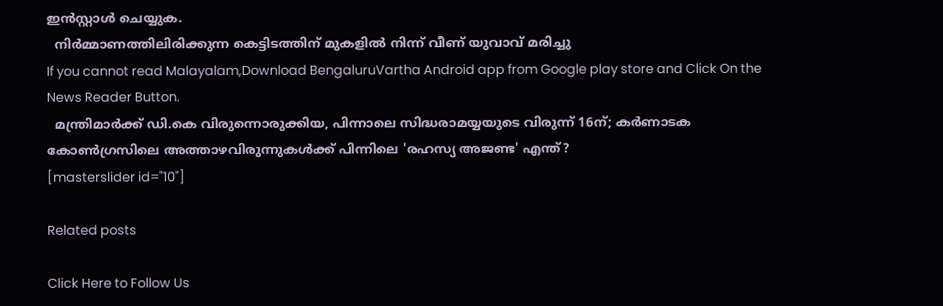ഇൻസ്റ്റാൾ ചെയ്യുക.
  നിർമ്മാണത്തിലിരിക്കുന്ന കെട്ടിടത്തിന് മുകളിൽ നിന്ന് വീണ് യുവാവ് മരിച്ചു
If you cannot read Malayalam,Download BengaluruVartha Android app from Google play store and Click On the News Reader Button.
  മന്ത്രിമാർക്ക് ഡി.കെ വിരുന്നൊരുക്കിയ, പിന്നാലെ സിദ്ധരാമയ്യയുടെ വിരുന്ന് 16ന്; കർണാടക കോൺഗ്രസിലെ അത്താഴവിരുന്നുകൾക്ക് പിന്നിലെ 'രഹസ്യ അജണ്ട' എന്ത്?
[masterslider id="10"]

Related posts

Click Here to Follow Us